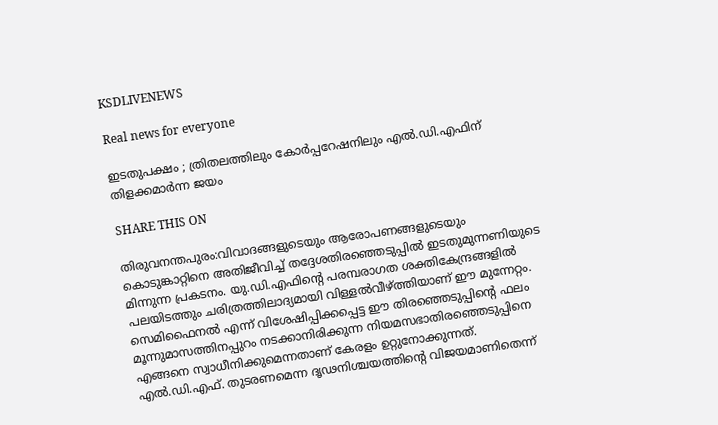KSDLIVENEWS

Real news for everyone

ഇടതുപക്ഷം ; ത്രിതലത്തിലും കോർപ്പറേഷനിലും എൽ.ഡി.എഫിന് തിളക്കമാർന്ന ജയം

SHARE THIS ON

തിരുവനന്തപുരം:വിവാദങ്ങളുടെയും ആരോപണങ്ങളുടെയും കൊടുങ്കാറ്റിനെ അതിജീവിച്ച് തദ്ദേശതിരഞ്ഞെടുപ്പിൽ ഇടതുമുന്നണിയുടെ മിന്നുന്ന പ്രകടനം. യു.ഡി.എഫിന്റെ പരമ്പരാഗത ശക്തികേന്ദ്രങ്ങളിൽ പലയിടത്തും ചരിത്രത്തിലാദ്യമായി വിള്ളൽവീഴ്ത്തിയാണ് ഈ മുന്നേറ്റം.
സെമിഫൈനൽ എന്ന് വിശേഷിപ്പിക്കപ്പെട്ട ഈ തിരഞ്ഞെടുപ്പിന്റെ ഫലം മൂന്നുമാസത്തിനപ്പുറം നടക്കാനിരിക്കുന്ന നിയമസഭാതിരഞ്ഞെടുപ്പിനെ എങ്ങനെ സ്വാധീനിക്കുമെന്നതാണ് കേരളം ഉറ്റുനോക്കുന്നത്.
എൽ.ഡി.എഫ്. തുടരണമെന്ന ദൃഢനിശ്ചയത്തിന്റെ വിജയമാണിതെന്ന്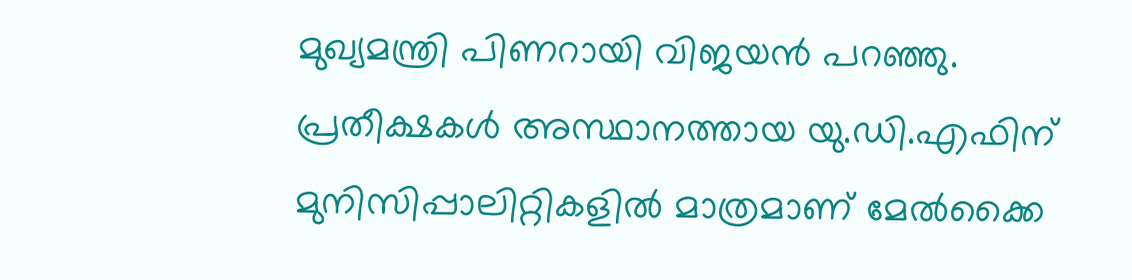മുഖ്യമന്ത്രി പിണറായി വിജയൻ പറഞ്ഞു.
പ്രതീക്ഷകൾ അസ്ഥാനത്തായ യു.ഡി.എഫിന് മുനിസിപ്പാലിറ്റികളിൽ മാത്രമാണ്‌ മേൽക്കൈ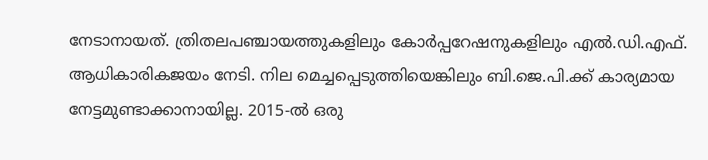നേടാനായത്. ത്രിതലപഞ്ചായത്തുകളിലും കോർപ്പറേഷനുകളിലും എൽ.ഡി.എഫ്. ആധികാരികജയം നേടി. നില മെച്ചപ്പെടുത്തിയെങ്കിലും ബി.ജെ.പി.ക്ക് കാര്യമായ നേട്ടമുണ്ടാക്കാനായില്ല. 2015-ൽ ഒരു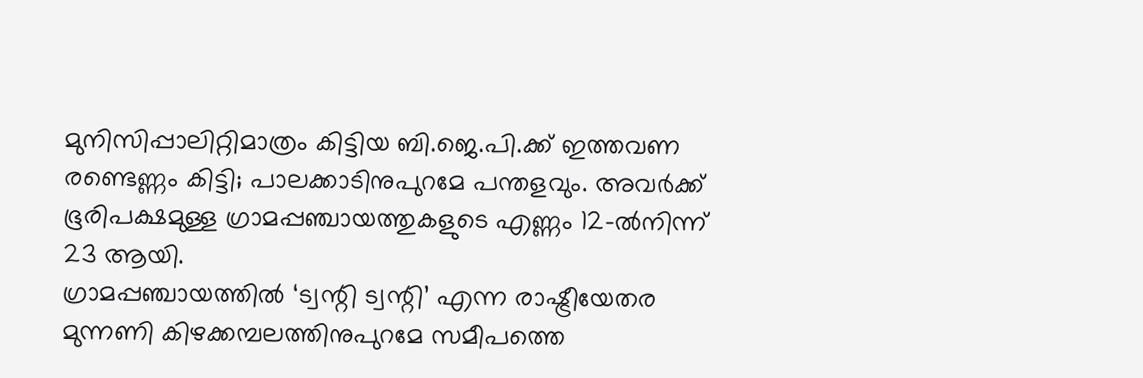മുനിസിപ്പാലിറ്റിമാത്രം കിട്ടിയ ബി.ജെ.പി.ക്ക് ഇത്തവണ രണ്ടെണ്ണം കിട്ടി; പാലക്കാടിനുപുറമേ പന്തളവും. അവർക്ക് ഭൂരിപക്ഷമുള്ള ഗ്രാമപ്പഞ്ചായത്തുകളുടെ എണ്ണം 12-ൽനിന്ന് 23 ആയി.
ഗ്രാമപ്പഞ്ചായത്തിൽ ‘ട്വന്റി ട്വന്റി’ എന്ന രാഷ്ട്രീയേതര മുന്നണി കിഴക്കമ്പലത്തിനുപുറമേ സമീപത്തെ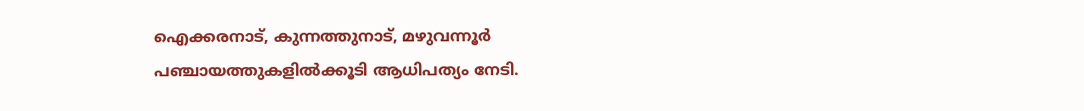ഐക്കരനാട്, കുന്നത്തുനാട്, മഴുവന്നൂർ പഞ്ചായത്തുകളിൽക്കൂടി ആധിപത്യം നേടി.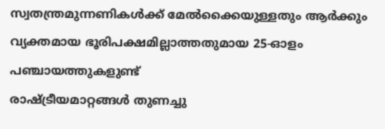സ്വതന്ത്രമുന്നണികൾക്ക്‌ മേൽക്കൈയുള്ളതും ആർക്കും വ്യക്തമായ ഭൂരിപക്ഷമില്ലാത്തതുമായ 25-ഓളം പഞ്ചായത്തുകളുണ്ട്
രാഷ്ട്രീയമാറ്റങ്ങൾ തുണച്ചു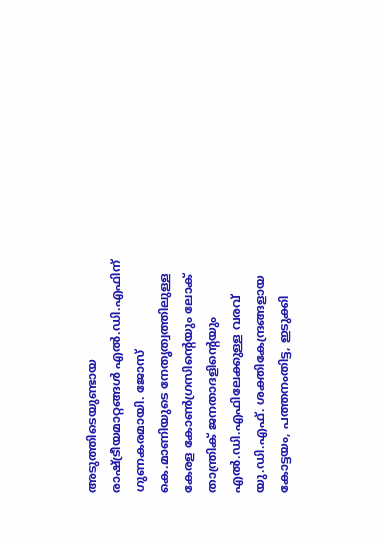അടുത്തിടെയുണ്ടായ രാഷ്ട്രീയമാറ്റങ്ങൾ എൽ.ഡി.എഫിന്‌ ഗുണകരമായി. ജോസ് കെ.മാണിയുടെ നേതൃത്വത്തിലുള്ള കേരള കോൺഗ്രസിന്റെയും ലോക് താന്ത്രിക് ജനതാദളിന്റെയും എൽ.ഡി.എഫിലേക്കുള്ള വരവ് യു.ഡി.എഫ്. ശക്തികേന്ദ്രങ്ങളായ കോട്ടയം, പത്തനംതിട്ട, ഇടുക്കി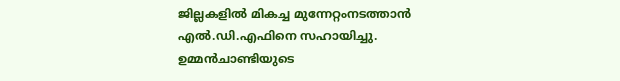ജില്ലകളിൽ മികച്ച മുന്നേറ്റംനടത്താൻ എൽ.ഡി.എഫിനെ സഹായിച്ചു.
ഉമ്മൻചാണ്ടിയുടെ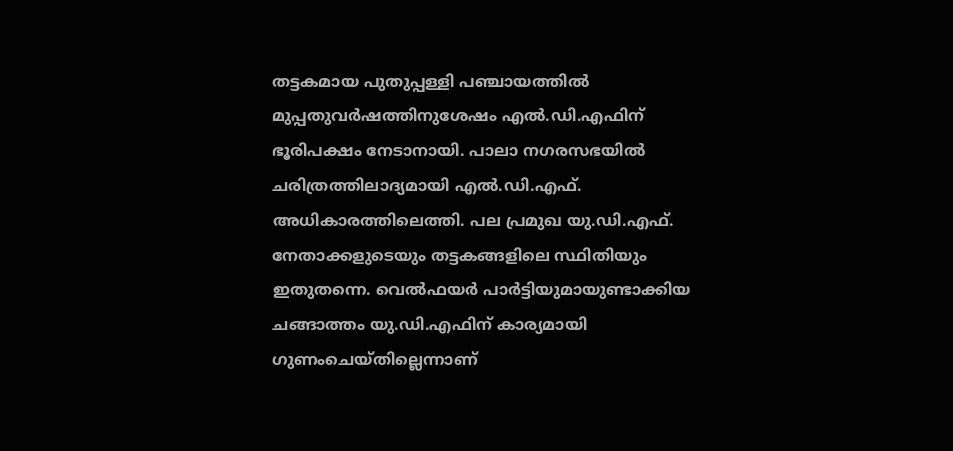തട്ടകമായ പുതുപ്പള്ളി പഞ്ചായത്തിൽ മുപ്പതുവർഷത്തിനുശേഷം എൽ.ഡി.എഫിന്‌ ഭൂരിപക്ഷം നേടാനായി. പാലാ നഗരസഭയിൽ ചരിത്രത്തിലാദ്യമായി എൽ.ഡി.എഫ്. അധികാരത്തിലെത്തി. പല പ്രമുഖ യു.ഡി.എഫ്. നേതാക്കളുടെയും തട്ടകങ്ങളിലെ സ്ഥിതിയും ഇതുതന്നെ. വെൽഫയർ പാർട്ടിയുമായുണ്ടാക്കിയ ചങ്ങാത്തം യു.ഡി.എഫിന് കാര്യമായി ഗുണംചെയ്തില്ലെന്നാണ്‌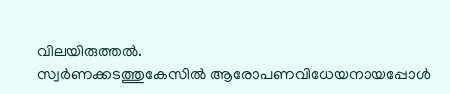വിലയിരുത്തൽ.
സ്വർണക്കടത്തുകേസിൽ ആരോപണവിധേയനായപ്പോൾ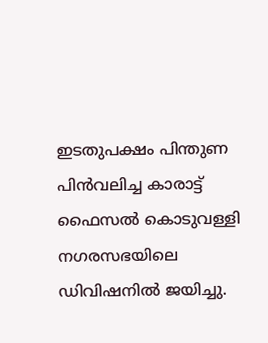ഇടതുപക്ഷം പിന്തുണ പിൻവലിച്ച കാരാട്ട് ഫൈസൽ കൊടുവള്ളി നഗരസഭയിലെ ഡിവിഷനിൽ ജയിച്ചു.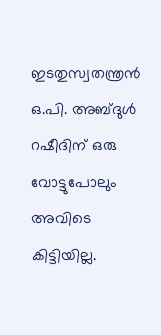ഇടതുസ്വതന്ത്രൻ ഒ.പി. അബ്ദുൾ റഷീദിന് ഒരു വോട്ടുപോലും അവിടെ കിട്ടിയില്ല.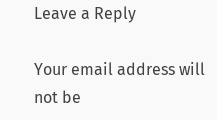Leave a Reply

Your email address will not be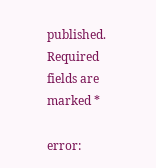published. Required fields are marked *

error: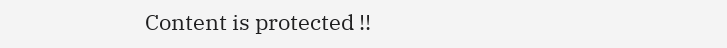Content is protected !!